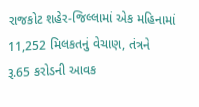રાજકોટ શહેર-જિલ્લામાં એક મહિનામાં 11,252 મિલકતનું વેચાણ, તંત્રને રૂ.65 કરોડની આવક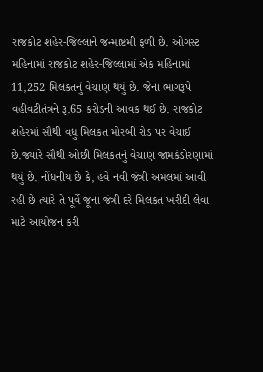રાજકોટ શહેર-જિલ્લાને જન્માષ્ટમી ફળી છે. ઓગસ્ટ મહિનામાં રાજકોટ શહેર-જિલ્લામાં એક મહિનામાં 11,252 મિલકતનું વેચાણ થયું છે. જેના ભાગરૂપે વહીવટીતંત્રને રૂ.65 કરોડની આવક થઈ છે. રાજકોટ શહેરમાં સૌથી વધુ મિલકત મોરબી રોડ પર વેચાઈ છે.જ્યારે સૌથી ઓછી મિલકતનું વેચાણ જામકંડોરણામાં થયું છે. નોંધનીય છે કે, હવે નવી જંત્રી અમલમાં આવી રહી છે ત્યારે તે પૂર્વે જૂના જંત્રી દરે મિલકત ખરીદી લેવા માટે આયોજન કરી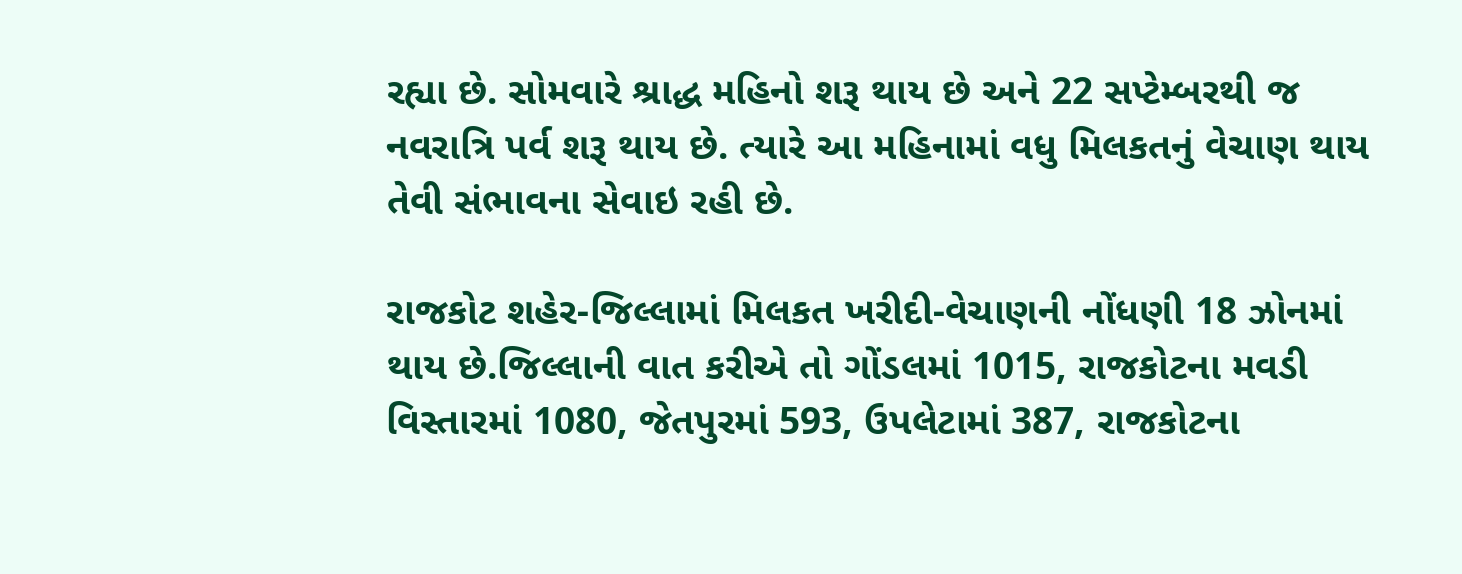રહ્યા છે. સોમવારે શ્રાદ્ધ મહિનો શરૂ થાય છે અને 22 સપ્ટેમ્બરથી જ નવરાત્રિ પર્વ શરૂ થાય છે. ત્યારે આ મહિનામાં વધુ મિલકતનું વેચાણ થાય તેવી સંભાવના સેવાઇ રહી છે.

રાજકોટ શહેર-જિલ્લામાં મિલકત ખરીદી-વેચાણની નોંધણી 18 ઝોનમાં થાય છે.જિલ્લાની વાત કરીએ તો ગોંડલમાં 1015, રાજકોટના મવડી વિસ્તારમાં 1080, જેતપુરમાં 593, ઉપલેટામાં 387, રાજકોટના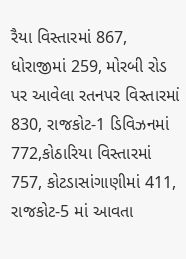રૈયા વિસ્તારમાં 867, ધોરાજીમાં 259, મોરબી રોડ પર આવેલા રતનપર વિસ્તારમાં 830, રાજકોટ-1 ડિવિઝનમાં 772,કોઠારિયા વિસ્તારમાં 757, કોટડાસાંગાણીમાં 411, રાજકોટ-5 માં આવતા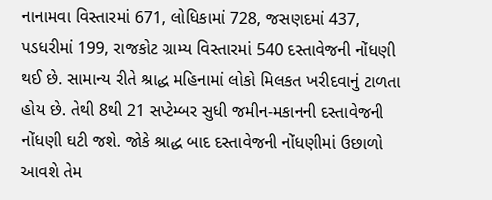નાનામવા વિસ્તારમાં 671, લોધિકામાં 728, જસણદમાં 437, પડધરીમાં 199, રાજકોટ ગ્રામ્ય વિસ્તારમાં 540 દસ્તાવેજની નોંધણી થઈ છે. સામાન્ય રીતે શ્રાદ્ધ મહિનામાં લોકો મિલકત ખરીદવાનું ટાળતા હોય છે. તેથી 8થી 21 સપ્ટેમ્બર સુધી જમીન-મકાનની દસ્તાવેજની નોંધણી ઘટી જશે. જોકે શ્રાદ્ધ બાદ દસ્તાવેજની નોંધણીમાં ઉછાળો આવશે તેમ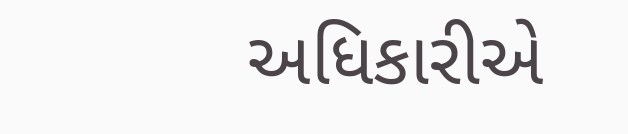અધિકારીએ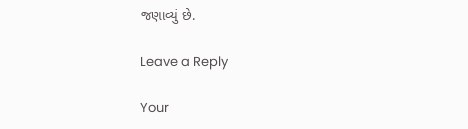જણાવ્યું છે.

Leave a Reply

Your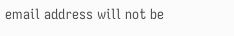email address will not be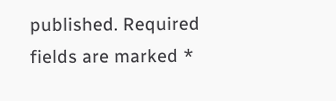published. Required fields are marked *